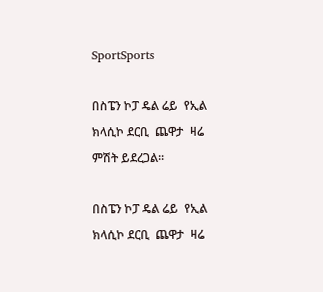SportSports

በስፔን ኮፓ ዴል ሬይ  የኢል ክላሲኮ ደርቢ  ጨዋታ  ዛሬ ምሽት ይደረጋል፡፡

በስፔን ኮፓ ዴል ሬይ  የኢል ክላሲኮ ደርቢ  ጨዋታ  ዛሬ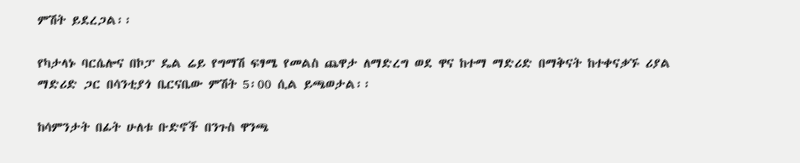ምሽት ይደረጋል፡፡

የካታላኑ ባርሴሎና በኮፓ ዴል ሬይ የግማሽ ፍፃሜ የመልስ ጨዋታ ለማድረግ ወደ ዋና ከተማ ማድሪድ በማቅናት ከተቀናቃኙ ሪያል ማድሪድ ጋር በሳንቲያጎ ቤርናቤው ምሽት 5፡00 ሲል ይጫወታል፡፡

ከሳምንታት በፊት ሁለቱ ቡድኖች በንጉስ ዋንጫ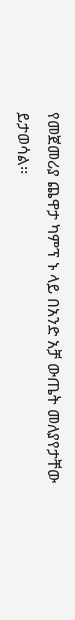የመጀመሪያ ጨዋታ ካምፕ ኑ ላይ በአንድ አቻ ውጤት መለያየታቸው ይታወሳል፡፡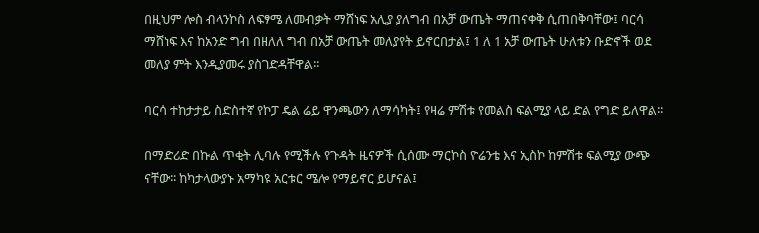በዚህም ሎስ ብላንኮስ ለፍፃሜ ለመብቃት ማሸነፍ አሊያ ያለግብ በአቻ ውጤት ማጠናቀቅ ሲጠበቅባቸው፤ ባርሳ ማሸነፍ እና ከአንድ ግብ በዘለለ ግብ በአቻ ውጤት መለያየት ይኖርበታል፤ 1 ለ 1 አቻ ውጤት ሁለቱን ቡድኖች ወደ መለያ ምት እንዲያመሩ ያስገድዳቸዋል፡፡

ባርሳ ተከታታይ ስድስተኛ የኮፓ ዴል ሬይ ዋንጫውን ለማሳካት፤ የዛሬ ምሽቱ የመልስ ፍልሚያ ላይ ድል የግድ ይለዋል፡፡

በማድሪድ በኩል ጥቂት ሊባሉ የሚችሉ የጉዳት ዜናዎች ሲሰሙ ማርኮስ ዮሬንቴ እና ኢስኮ ከምሽቱ ፍልሚያ ውጭ ናቸው፡፡ ከካታላውያኑ አማካዩ አርቱር ሜሎ የማይኖር ይሆናል፤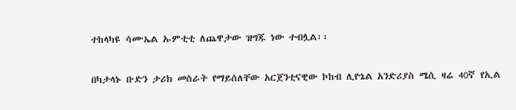ተከላካዩ ሳሙኤል ኡምቲቲ ለጨዋታው ዝግጁ ነው ተብሏል፡፡

በካታላኑ ቡድን ታሪክ መስራት የማይሰለቸው አርጀንቲናዊው ኮከብ ሊዮኔል አንድሪያስ ሜሲ ዛሬ 40ኛ የኢል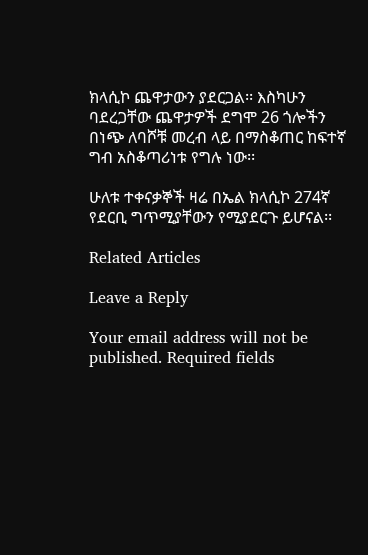ክላሲኮ ጨዋታውን ያደርጋል፡፡ እስካሁን ባደረጋቸው ጨዋታዎች ደግሞ 26 ጎሎችን በነጭ ለባሾቹ መረብ ላይ በማስቆጠር ከፍተኛ ግብ አስቆጣሪነቱ የግሉ ነው፡፡

ሁለቱ ተቀናቃኞች ዛሬ በኤል ክላሲኮ 274ኛ የደርቢ ግጥሚያቸውን የሚያደርጉ ይሆናል፡፡

Related Articles

Leave a Reply

Your email address will not be published. Required fields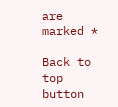are marked *

Back to top button